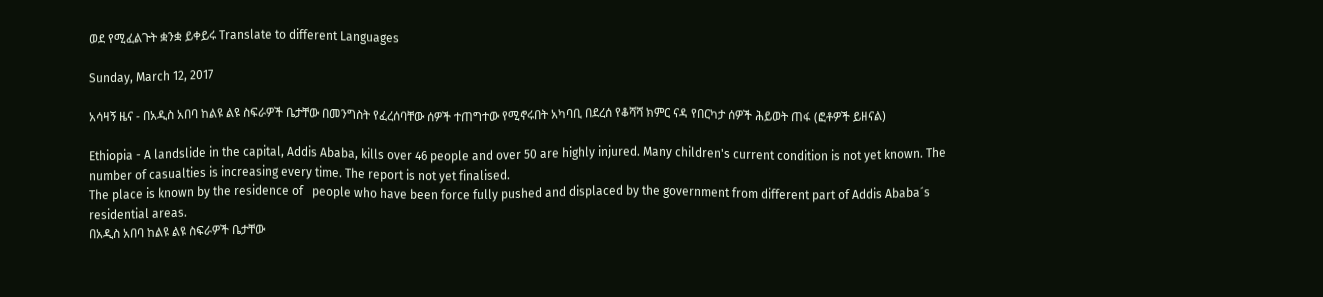ወደ የሚፈልጉት ቋንቋ ይቀይሩ Translate to different Languages

Sunday, March 12, 2017

አሳዛኝ ዜና - በአዲስ አበባ ከልዩ ልዩ ስፍራዎች ቤታቸው በመንግስት የፈረሰባቸው ሰዎች ተጠግተው የሚኖሩበት አካባቢ በደረሰ የቆሻሻ ክምር ናዳ የበርካታ ሰዎች ሕይወት ጠፋ (ፎቶዎች ይዘናል)

Ethiopia - A landslide in the capital, Addis Ababa, kills over 46 people and over 50 are highly injured. Many children's current condition is not yet known. The number of casualties is increasing every time. The report is not yet finalised.
The place is known by the residence of   people who have been force fully pushed and displaced by the government from different part of Addis Ababa´s residential areas.
በአዲስ አበባ ከልዩ ልዩ ስፍራዎች ቤታቸው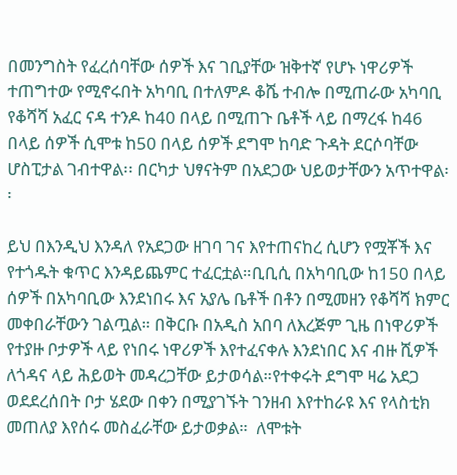በመንግስት የፈረሰባቸው ሰዎች እና ገቢያቸው ዝቅተኛ የሆኑ ነዋሪዎች ተጠግተው የሚኖሩበት አካባቢ በተለምዶ ቆሼ ተብሎ በሚጠራው አካባቢ የቆሻሻ አፈር ናዳ ተንዶ ከ40 በላይ በሚጠጉ ቤቶች ላይ በማረፋ ከ46 በላይ ሰዎች ሲሞቱ ከ50 በላይ ሰዎች ደግሞ ከባድ ጉዳት ደርሶባቸው ሆስፒታል ገብተዋል፡፡ በርካታ ህፃናትም በአደጋው ህይወታቸውን አጥተዋል፡፡

ይህ በእንዲህ እንዳለ የአደጋው ዘገባ ገና እየተጠናከረ ሲሆን የሟቾች እና የተጎዱት ቁጥር እንዳይጨምር ተፈርቷል።ቢቢሲ በአካባቢው ከ150 በላይ ሰዎች በአካባቢው እንደነበሩ እና አያሌ ቤቶች በቶን በሚመዘን የቆሻሻ ክምር መቀበራቸውን ገልጧል። በቅርቡ በአዲስ አበባ ለእረጅም ጊዜ በነዋሪዎች የተያዙ ቦታዎች ላይ የነበሩ ነዋሪዎች እየተፈናቀሉ እንደነበር እና ብዙ ሺዎች ለጎዳና ላይ ሕይወት መዳረጋቸው ይታወሳል።የተቀሩት ደግሞ ዛሬ አደጋ ወደደረሰበት ቦታ ሄደው በቀን በሚያገኙት ገንዘብ እየተከራዩ እና የላስቲክ መጠለያ እየሰሩ መስፈራቸው ይታወቃል።  ለሞቱት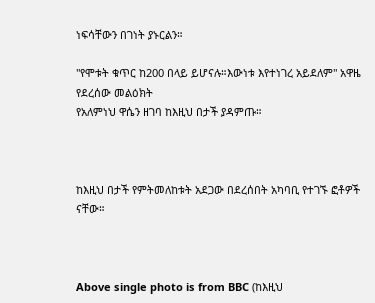ነፍሳቸውን በገነት ያኑርልን።

"የሞቱት ቁጥር ከ200 በላይ ይሆናሉ።እውነቱ እየተነገረ አይደለም" አዋዜ የደረሰው መልዕክት
የአለምነህ ዋሴን ዘገባ ከእዚህ በታች ያዳምጡ።



ከእዚህ በታች የምትመለከቱት አደጋው በደረሰበት አካባቢ የተገኙ ፎቶዎች ናቸው።



Above single photo is from BBC (ከእዚህ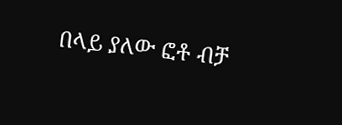በላይ ያለው ፎቶ ብቻ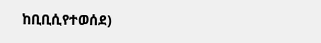ከቢቢሲየተወሰደ)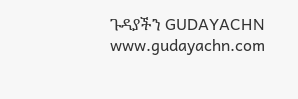ጉዳያችን GUDAYACHN www.gudayachn.com